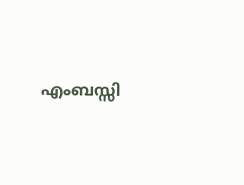എംബസ്സി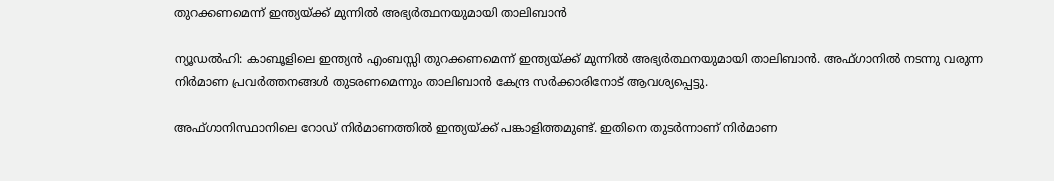തുറക്കണമെന്ന് ഇന്ത്യയ്ക്ക് മുന്നില്‍ അഭ്യര്‍ത്ഥനയുമായി താലിബാന്‍

ന്യൂഡല്‍ഹി: കാബൂളിലെ ഇന്ത്യന്‍ എംബസ്സി തുറക്കണമെന്ന് ഇന്ത്യയ്ക്ക് മുന്നില്‍ അഭ്യര്‍ത്ഥനയുമായി താലിബാന്‍. അഫ്ഗാനില്‍ നടന്നു വരുന്ന നിര്‍മാണ പ്രവര്‍ത്തനങ്ങള്‍ തുടരണമെന്നും താലിബാന്‍ കേന്ദ്ര സര്‍ക്കാരിനോട് ആവശ്യപ്പെട്ടു.

അഫ്ഗാനിസ്ഥാനിലെ റോഡ് നിര്‍മാണത്തില്‍ ഇന്ത്യയ്ക്ക് പങ്കാളിത്തമുണ്ട്. ഇതിനെ തുടര്‍ന്നാണ് നിര്‍മാണ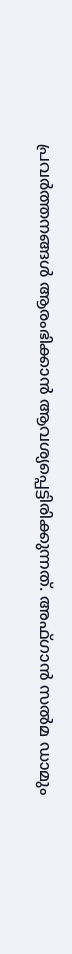പ്രവര്‍ത്തനങ്ങള്‍ ആരംഭിക്കാന്‍ ആവശ്യപ്പെട്ടിരിക്കുന്നത്. അഫ്ഗാന്‍ സല്‍മ ഡാമും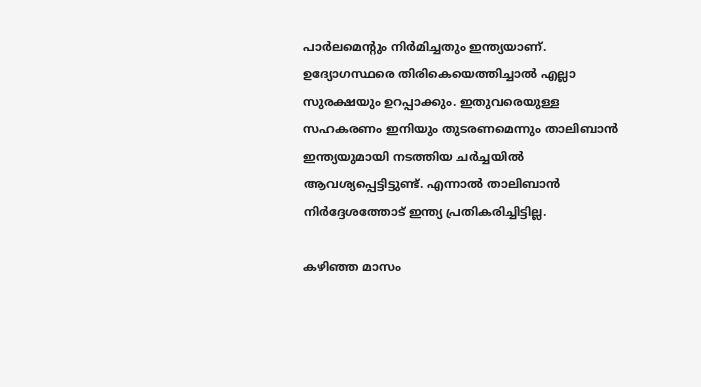പാര്‍ലമെന്റും നിര്‍മിച്ചതും ഇന്ത്യയാണ്. ഉദ്യോഗസ്ഥരെ തിരികെയെത്തിച്ചാല്‍ എല്ലാ സുരക്ഷയും ഉറപ്പാക്കും. ഇതുവരെയുള്ള സഹകരണം ഇനിയും തുടരണമെന്നും താലിബാന്‍ ഇന്ത്യയുമായി നടത്തിയ ചര്‍ച്ചയില്‍ ആവശ്യപ്പെട്ടിട്ടുണ്ട്. എന്നാല്‍ താലിബാന്‍ നിര്‍ദ്ദേശത്തോട് ഇന്ത്യ പ്രതികരിച്ചിട്ടില്ല.

കഴിഞ്ഞ മാസം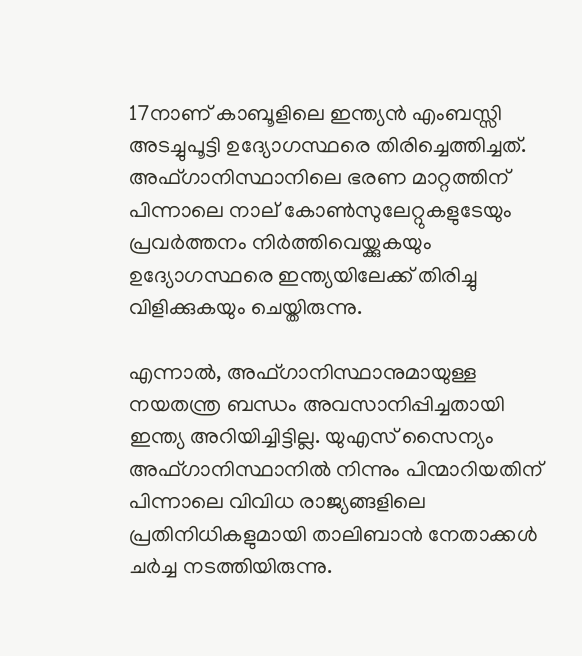17നാണ് കാബൂളിലെ ഇന്ത്യന്‍ എംബസ്സി അടച്ചുപൂട്ടി ഉദ്യോഗസ്ഥരെ തിരിച്ചെത്തിച്ചത്. അഫ്ഗാനിസ്ഥാനിലെ ഭരണ മാറ്റത്തിന് പിന്നാലെ നാല് കോണ്‍സുലേറ്റുകളുടേയും പ്രവര്‍ത്തനം നിര്‍ത്തിവെയ്ക്കുകയും ഉദ്യോഗസ്ഥരെ ഇന്ത്യയിലേക്ക് തിരിച്ചു വിളിക്കുകയും ചെയ്തിരുന്നു.

എന്നാല്‍, അഫ്ഗാനിസ്ഥാനുമായുള്ള നയതന്ത്ര ബന്ധം അവസാനിപ്പിച്ചതായി ഇന്ത്യ അറിയിച്ചിട്ടില്ല. യുഎസ് സൈന്യം അഫ്ഗാനിസ്ഥാനില്‍ നിന്നും പിന്മാറിയതിന് പിന്നാലെ വിവിധ രാജ്യങ്ങളിലെ പ്രതിനിധികളുമായി താലിബാന്‍ നേതാക്കള്‍ ചര്‍ച്ച നടത്തിയിരുന്നു.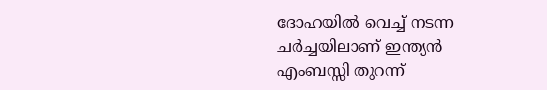ദോഹയില്‍ വെച്ച് നടന്ന ചര്‍ച്ചയിലാണ് ഇന്ത്യന്‍ എംബസ്സി തുറന്ന്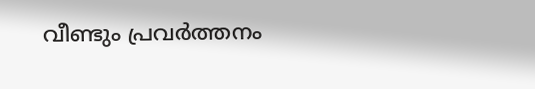വീണ്ടും പ്രവര്‍ത്തനം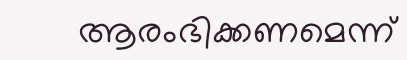ആരംഭിക്കണമെന്ന്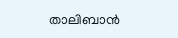താലിബാന്‍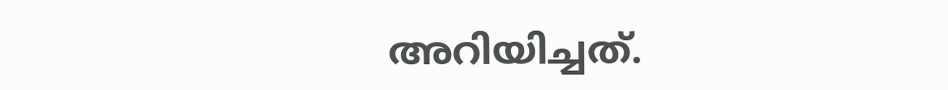അറിയിച്ചത്.